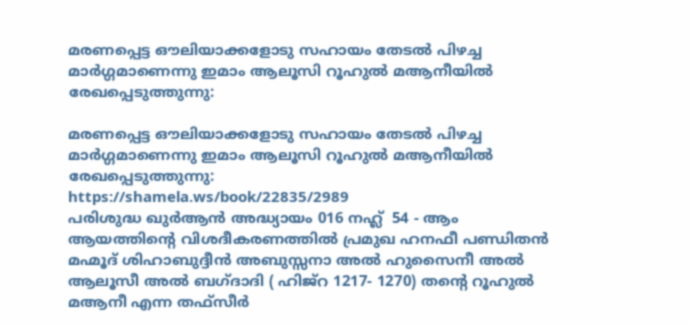മരണപ്പെട്ട ഔലിയാക്കളോടു സഹായം തേടൽ പിഴച്ച മാർഗ്ഗമാണെന്നു ഇമാം ആലൂസി റൂഹുൽ മആനീയിൽ രേഖപ്പെടുത്തുന്നു:

മരണപ്പെട്ട ഔലിയാക്കളോടു സഹായം തേടൽ പിഴച്ച മാർഗ്ഗമാണെന്നു ഇമാം ആലൂസി റൂഹുൽ മആനീയിൽ രേഖപ്പെടുത്തുന്നു:
https://shamela.ws/book/22835/2989
പരിശുദ്ധ ഖുര്‍ആന്‍ അദ്ധ്യായം 016 നഹ്ല്‍  54 - ആം ആയത്തിന്റെ വിശദീകരണത്തിൽ പ്രമുഖ ഹനഫീ പണ്ഡിതൻ മഹ്മൂദ് ശിഹാബുദ്ദീൻ അബുസ്സനാ അൽ ഹുസൈനീ അൽ ആലൂസീ അൽ ബഗ്‌ദാദി ( ഹിജ്‌റ 1217- 1270) തന്റെ റൂഹുൽ മആനീ എന്ന തഫ്സീർ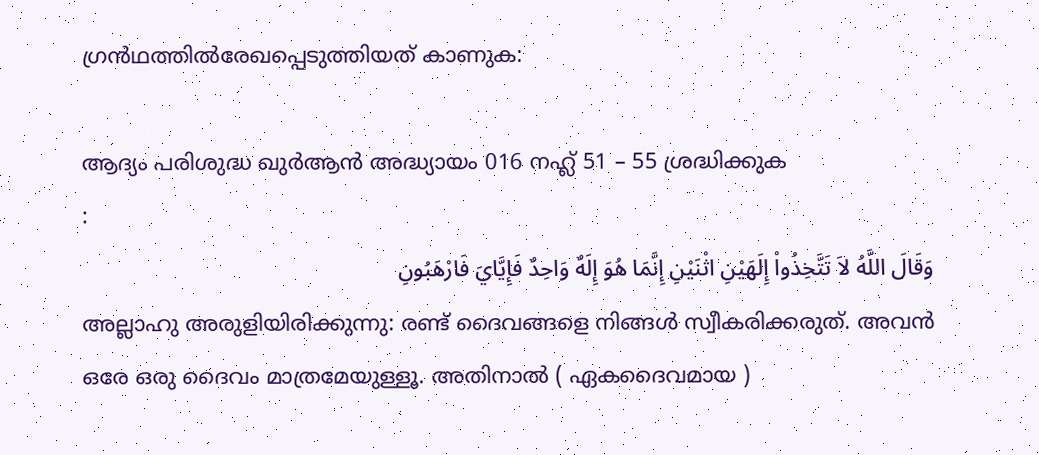ഗ്രൻഥത്തിൽരേഖപ്പെടുത്തിയത് കാണുക:

ആദ്യം പരിശുദ്ധ ഖുര്‍ആന്‍ അദ്ധ്യായം 016 നഹ്ല്‍ 51 – 55 ശ്രദ്ധിക്കുക
:
وَقَالَ اللَّهُ لاَ تَتَّخِذُواْ إِلَهَيْنِ اثْنَيْنِ إِنَّمَا هُوَ إِلَهٌ وَاحِدٌ فَإِيَّايَ فَارْهَبُونِ
അല്ലാഹു അരുളിയിരിക്കുന്നു: രണ്ട്‌ ദൈവങ്ങളെ നിങ്ങള്‍ സ്വീകരിക്കരുത്‌. അവന്‍ ഒരേ ഒരു ദൈവം മാത്രമേയുള്ളൂ. അതിനാല്‍ ( ഏകദൈവമായ )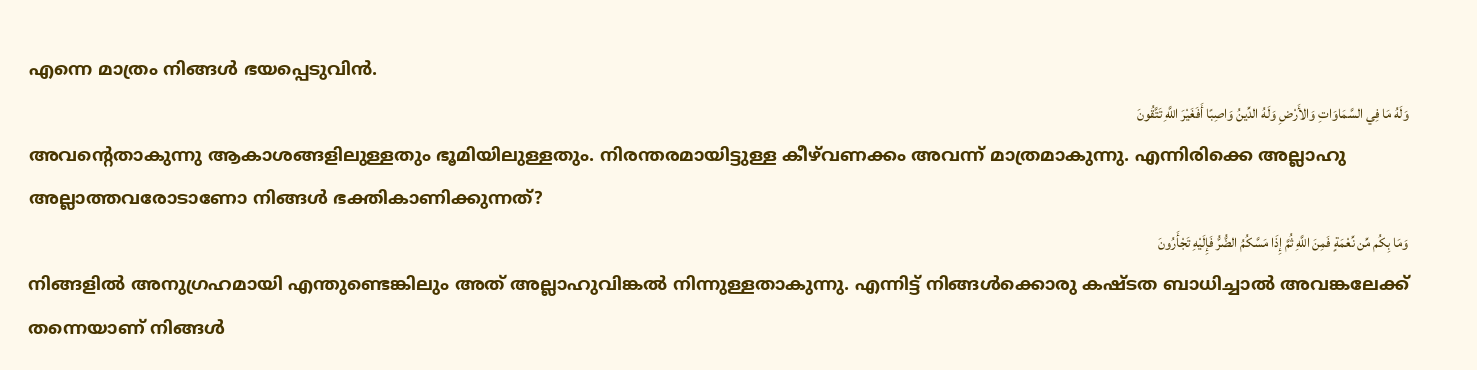എന്നെ മാത്രം നിങ്ങള്‍ ഭയപ്പെടുവിന്‍.
وَلَهُ مَا فِي السَّمَاوَاتِ وَالأَرْضِ وَلَهُ الدِّينُ وَاصِبًا أَفَغَيْرَ اللَّهِ تَتَّقُونَ
അവന്‍റെതാകുന്നു ആകാശങ്ങളിലുള്ളതും ഭൂമിയിലുള്ളതും. നിരന്തരമായിട്ടുള്ള കീഴ്‌വണക്കം അവന്ന്‌ മാത്രമാകുന്നു. എന്നിരിക്കെ അല്ലാഹു അല്ലാത്തവരോടാണോ നിങ്ങള്‍ ഭക്തികാണിക്കുന്നത്‌?
وَمَا بِكُم مِّن نِّعْمَةٍ فَمِنَ اللَّهِ ثُمَّ إِذَا مَسَّكُمُ الضُّرُّ فَإِلَيْهِ تَجْأَرُونَ
നിങ്ങളില്‍ അനുഗ്രഹമായി എന്തുണ്ടെങ്കിലും അത്‌ അല്ലാഹുവിങ്കല്‍ നിന്നുള്ളതാകുന്നു. എന്നിട്ട്‌ നിങ്ങള്‍ക്കൊരു കഷ്ടത ബാധിച്ചാല്‍ അവങ്കലേക്ക്‌ തന്നെയാണ്‌ നിങ്ങള്‍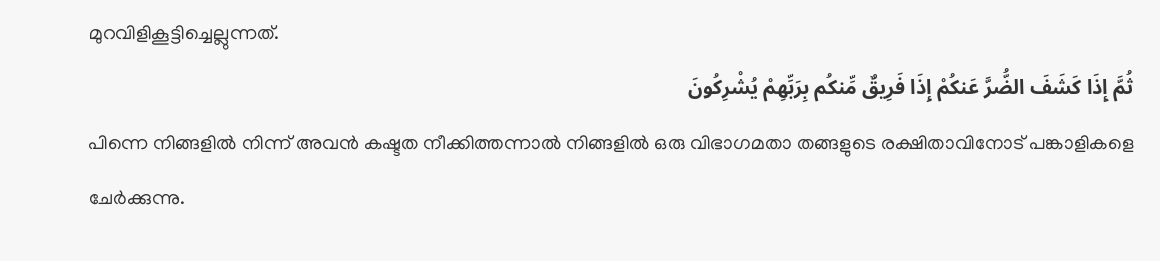മുറവിളികൂട്ടിച്ചെല്ലുന്നത്‌.
ثُمَّ إِذَا كَشَفَ الضُّرَّ عَنكُمْ إِذَا فَرِيقٌ مِّنكُم بِرَبِّهِمْ يُشْرِكُونَ
പിന്നെ നിങ്ങളില്‍ നിന്ന്‌ അവന്‍ കഷ്ടത നീക്കിത്തന്നാല്‍ നിങ്ങളില്‍ ഒരു വിഭാഗമതാ തങ്ങളുടെ രക്ഷിതാവിനോട്‌ പങ്കാളികളെ ചേര്‍ക്കുന്നു.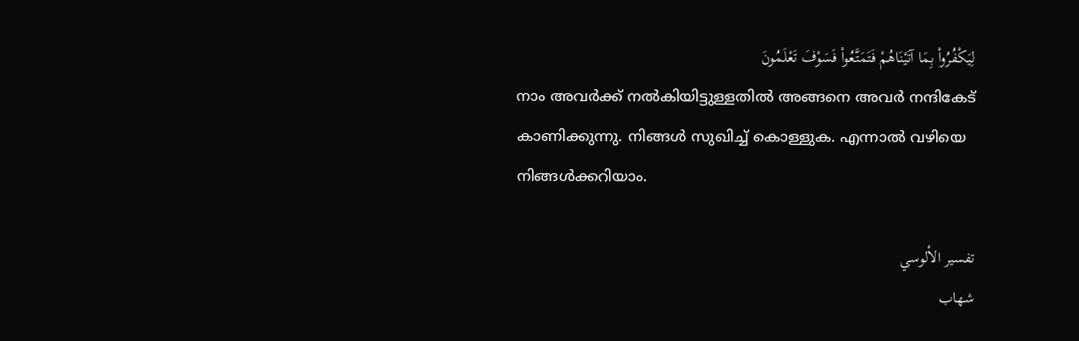لِيَكْفُرُواْ بِمَا آتَيْنَاهُمْ فَتَمَتَّعُواْ فَسَوْفَ تَعْلَمُونَ
നാം അവര്‍ക്ക്‌ നല്‍കിയിട്ടുള്ളതില്‍ അങ്ങനെ അവര്‍ നന്ദികേട്‌ കാണിക്കുന്നു. നിങ്ങള്‍ സുഖിച്ച്‌ കൊള്ളുക. എന്നാല്‍ വഴിയെ നിങ്ങള്‍ക്കറിയാം.

تفسير الألوسي
شهاب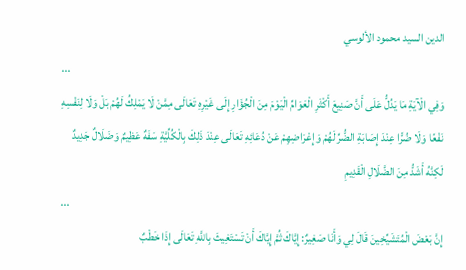الدين السيد محمود الألوسي
...
وَفِي الْآيَةِ مَا يَدُلُّ عَلَى أَنَّ صَنِيعَ أَكْثَرِ الْعَوَامِّ الْيَوْمَ مِنَ الْجُؤَارِ إِلَى غَيْرِهِ تَعَالَى مِمَّنْ لَا يَمْلِكُ لَهُمْ بَلْ وَلَا لِنَفْسِهِ نَفْعًا وَلَا ضُرًّا عِنْدَ إِصَابَةِ الضُّرِّ لَهُمْ وَإِعْرَاضِهِمْ عَنْ دُعَائِهِ تَعَالَى عِنْدَ ذَلِكَ بِالْكُلِّيَّةِ سَفَهٌ عَظِيمٌ وَضَلَالٌ جَدِيدٌ لَكِنَّهُ أَشَدُّ مِنَ الضَّلَالِ الْقَدِيمِ
...
إِنَّ بَعْضَ الْمُتَشَيِّخِينَ قَالَ لِي وَأَنَا صَغِيرٌ: إِيَّاكَ ثُمَّ إِيَّاكَ أَنْ تَسْتَغِيثَ بِاللَّهِ تَعَالَى إِذَا خَطْبٌ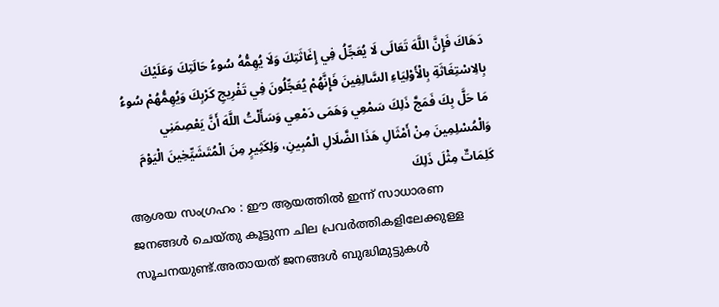دَهَاكَ فَإِنَّ اللَّهَ تَعَالَى لَا يُعَجِّلُ فِي إِغَاثَتِكَ وَلَا يُهِمُّهُ سُوءُ حَالَتِكَ وَعَلَيْكَ بِالِاسْتِغَاثَةِ بِالْأَوْلِيَاءِ السَّالِفِينَ فَإِنَّهُمْ يُعَجِّلُونَ فِي تَفْرِيجِ كَرْبِكَ وَيُهِمُّهُمْ سُوءُ مَا حَلَّ بِكَ فَمَجَّ ذَلِكَ سَمْعِي وَهَمَى دَمْعِي وَسَأَلْتُ اللَّهَ أَنَّ يَعْصِمَنِي وَالْمُسْلِمِينَ مِنْ أَمْثَالِ هَذَا الضَّلَالِ الْمُبِينِ، وَلِكَثِيرٍ مِنَ الْمُتَشَيِّخِينَ الْيَوْمَ كَلِمَاتٌ مِثْلَ ذَلِكَ
ആശയ സംഗ്രഹം : ഈ ആയത്തിൽ ഇന്ന് സാധാരണ ജനങ്ങൾ ചെയ്തു കൂട്ടുന്ന ചില പ്രവർത്തികളിലേക്കുള്ള സൂചനയുണ്ട്.അതായത് ജനങ്ങൾ ബുദ്ധിമുട്ടുകൾ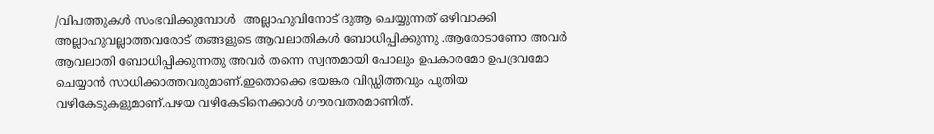/വിപത്തുകൾ സംഭവിക്കുമ്പോൾ  അല്ലാഹുവിനോട് ദുആ ചെയ്യുന്നത് ഒഴിവാക്കി അല്ലാഹുവല്ലാത്തവരോട് തങ്ങളുടെ ആവലാതികൾ ബോധിപ്പിക്കുന്നു .ആരോടാണോ അവർ ആവലാതി ബോധിപ്പിക്കുന്നതു അവർ തന്നെ സ്വന്തമായി പോലും ഉപകാരമോ ഉപദ്രവമോ ചെയ്യാൻ സാധിക്കാത്തവരുമാണ്.ഇതൊക്കെ ഭയങ്കര വിഡ്ഡിത്തവും പുതിയ വഴികേടുകളുമാണ്.പഴയ വഴികേടിനെക്കാൾ ഗൗരവതരമാണിത്.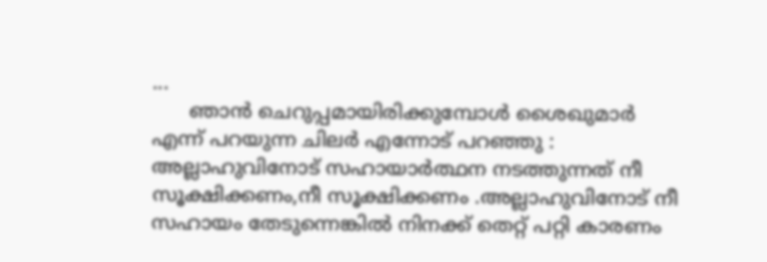...
      ഞാൻ ചെറുപ്പമായിരിക്കുമ്പോൾ ശൈഖുമാർ എന്ന് പറയുന്ന ചിലർ എന്നോട് പറഞ്ഞു : അല്ലാഹുവിനോട് സഹായാർത്ഥന നടത്തുന്നത് നീ സൂക്ഷിക്കണം,നീ സൂക്ഷിക്കണം .അല്ലാഹുവിനോട് നീ സഹായം തേടുന്നെങ്കിൽ നിനക്ക് തെറ്റ് പറ്റി കാരണം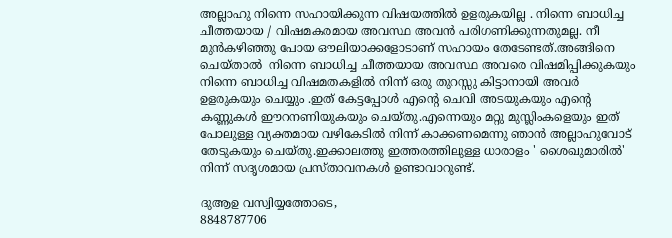അല്ലാഹു നിന്നെ സഹായിക്കുന്ന വിഷയത്തിൽ ഉളരുകയില്ല . നിന്നെ ബാധിച്ച ചീത്തയായ / വിഷമകരമായ അവസ്ഥ അവൻ പരിഗണിക്കുന്നതുമല്ല. നീ മുൻകഴിഞ്ഞു പോയ ഔലിയാക്കളോടാണ് സഹായം തേടേണ്ടത്.അങ്ങിനെ ചെയ്‌താൽ  നിന്നെ ബാധിച്ച ചീത്തയായ അവസ്ഥ അവരെ വിഷമിപ്പിക്കുകയും നിന്നെ ബാധിച്ച വിഷമതകളിൽ നിന്ന് ഒരു തുറസ്സു കിട്ടാനായി അവർ ഉളരുകയും ചെയ്യും .ഇത് കേട്ടപ്പോൾ എന്റെ ചെവി അടയുകയും എന്റെ കണ്ണുകൾ ഈറനണിയുകയും ചെയ്തു.എന്നെയും മറ്റു മുസ്ലിംകളെയും ഇത് പോലുള്ള വ്യക്തമായ വഴികേടിൽ നിന്ന് കാക്കണമെന്നു ഞാൻ അല്ലാഹുവോട് തേടുകയും ചെയ്തു.ഇക്കാലത്തു ഇത്തരത്തിലുള്ള ധാരാളം ' ശൈഖുമാരിൽ' നിന്ന് സദൃശമായ പ്രസ്താവനകൾ ഉണ്ടാവാറുണ്ട്.

ദുആഉ വസ്വിയ്യത്തോടെ,
8848787706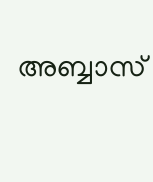അബ്ബാസ്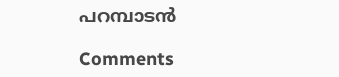പറമ്പാടൻ

Comments